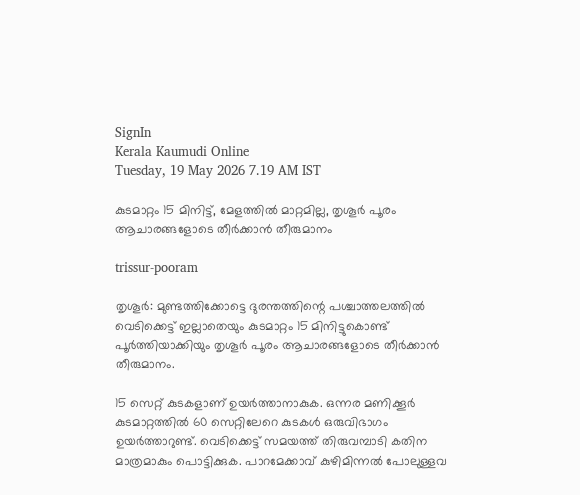SignIn
Kerala Kaumudi Online
Tuesday, 19 May 2026 7.19 AM IST

കുടമാറ്റം 15 മിനിട്ട്, മേളത്തിൽ മാറ്റമില്ല, തൃശൂർ പൂരം ആചാരങ്ങളോടെ തീർക്കാൻ തീരുമാനം

trissur-pooram

തൃശൂർ: മുണ്ടത്തിക്കോട്ടെ ദുരന്തത്തിന്റെ പശ്ചാത്തലത്തിൽ വെടിക്കെട്ട് ഇല്ലാതെയും കുടമാറ്റം 15 മിനിട്ടുകൊണ്ട് പൂർത്തിയാക്കിയും തൃശൂർ പൂരം ആചാരങ്ങളോടെ തീർക്കാൻ തീരുമാനം.

15 സെറ്റ് കുടകളാണ് ഉയർത്താനാകുക. ഒന്നര മണിക്കൂർ കുടമാറ്റത്തിൽ 60 സെറ്റിലേറെ കുടകൾ ഒരുവിഭാഗം ഉയർത്താറുണ്ട്. വെടിക്കെട്ട് സമയത്ത് തിരുവമ്പാടി കതിന മാത്രമാകും പൊട്ടിക്കുക. പാറമേക്കാവ് കുഴിമിന്നൽ പോലുള്ളവ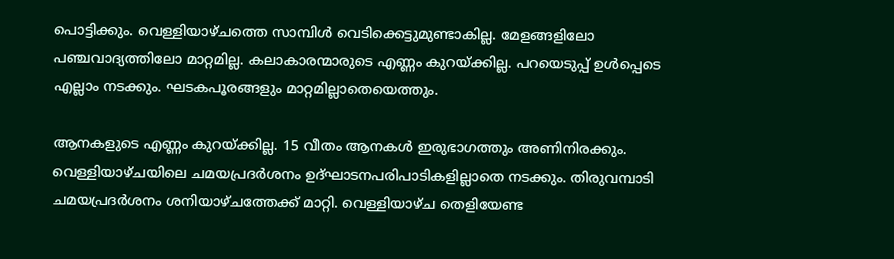പൊട്ടിക്കും. വെള്ളിയാഴ്ചത്തെ സാമ്പിൾ വെടിക്കെട്ടുമുണ്ടാകില്ല. മേളങ്ങളിലോ പഞ്ചവാദ്യത്തിലോ മാറ്റമില്ല. കലാകാരന്മാരുടെ എണ്ണം കുറയ്ക്കില്ല. പറയെടുപ്പ് ഉൾപ്പെടെ എല്ലാം നടക്കും. ഘടകപൂരങ്ങളും മാറ്റമില്ലാതെയെത്തും.

ആനകളുടെ എണ്ണം കുറയ്ക്കില്ല. 15 വീതം ആനകൾ ഇരുഭാഗത്തും അണിനിരക്കും. വെള്ളിയാഴ്ചയിലെ ചമയപ്രദർശനം ഉദ്ഘാടനപരിപാടികളില്ലാതെ നടക്കും. തിരുവമ്പാടി ചമയപ്രദർശനം ശനിയാഴ്ചത്തേക്ക് മാറ്റി. വെള്ളിയാഴ്ച തെളിയേണ്ട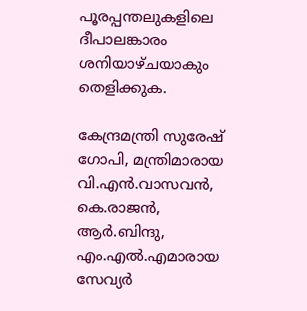പൂരപ്പന്തലുകളിലെ ദീപാലങ്കാരം ശനിയാഴ്ചയാകും തെളിക്കുക.

കേന്ദ്രമന്ത്രി സുരേഷ് ഗോപി, മന്ത്രിമാരായ വി.എൻ.വാസവൻ, കെ.രാജൻ, ആർ.ബിന്ദു, എം.എൽ.എമാരായ സേവ്യർ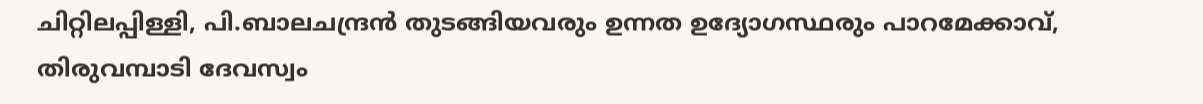ചിറ്റിലപ്പിള്ളി, പി.ബാലചന്ദ്രൻ തുടങ്ങിയവരും ഉന്നത ഉദ്യോഗസ്ഥരും പാറമേക്കാവ്, തിരുവമ്പാടി ദേവസ്വം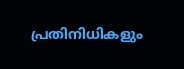പ്രതിനിധികളും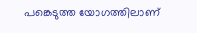പങ്കെടുത്ത യോഗത്തിലാണ്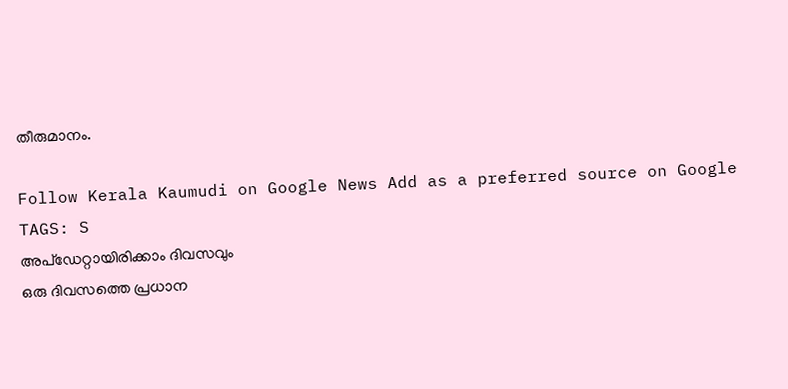തീരുമാനം.

Follow Kerala Kaumudi on Google News Add as a preferred source on Google
TAGS: S
അപ്ഡേറ്റായിരിക്കാം ദിവസവും
ഒരു ദിവസത്തെ പ്രധാന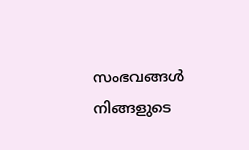സംഭവങ്ങൾ നിങ്ങളുടെ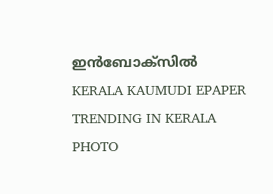ഇൻബോക്സിൽ
KERALA KAUMUDI EPAPER
TRENDING IN KERALA
PHOTO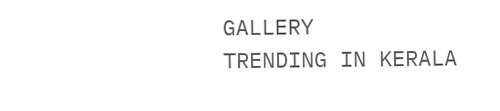GALLERY
TRENDING IN KERALA